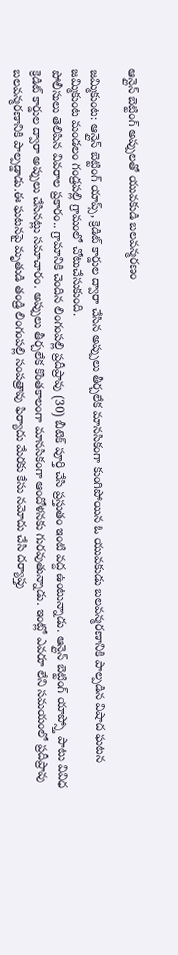ఆన్లైన్ బెట్టింగ్ అప్పులతో యువకుడి బలవన్మరణం

జమ్మికుంట: ఆన్లైన్ బెట్టింగ్ యాప్స్, క్రెడిట్ కార్డుల ద్వారా చేసిన అప్పులు తీర్చలేక మానసికంగా కుంగిపోయిన ఓ యువకుడు బలవన్మరణానికి పాల్పడిన విషాద ఘటన జమ్మికుంట మండలం గండ్రపల్లి గ్రామంలో చోటుచేసుకుంది.
పోలీసులు తెలిపిన వివరాల ప్రకారం.. గ్రామానికి చెందిన లింగంపల్లి ప్రదీప్రావు (30) బీటెక్ పూర్తి చేసి ప్రస్తుతం ఇంటి వద్ద ఉంటున్నాడు. ఆన్లైన్ బెట్టింగ్ యాప్స్తో పాటు వివిధ క్రెడిట్ కార్డుల ద్వారా అప్పులు చేసినట్లు సమాచారం. అప్పులు తీర్చలేక కొంతకాలంగా మానసికంగా ఆందోళనకు గురవుతున్నాడు. ఇంట్లో ఎవరూ లేని సమయంలో ప్రదీప్రావు బలవన్మరణానికి పాల్పడ్డాడు.ఈ ఘటనపై మృతుడి తండ్రి లింగంపల్లి సంపత్రావు ఫిర్యాదు మేరకు కేసు నమోదు చేసి దర్యాప్తు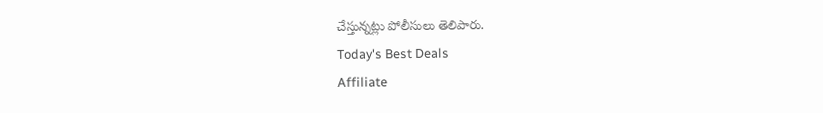చేస్తున్నట్లు పోలీసులు తెలిపారు.
Today's Best Deals
Affiliate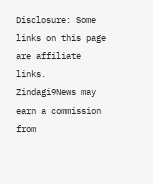Disclosure: Some links on this page are affiliate links. Zindagi9News may earn a commission from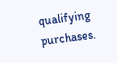qualifying purchases.